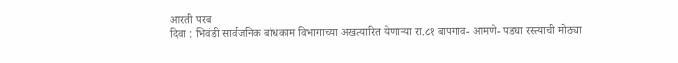आरती परब
दिवा : भिवंडी सार्वजनिक बांधकाम विभागाच्या अखत्यारित येणाऱ्या रा.८१ बापगाव- आमणे- पडघा रस्त्याची मोठ्या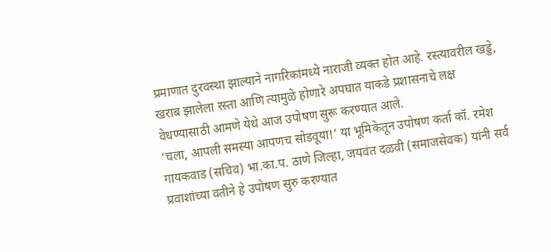प्रमाणात दुरवस्था झाल्याने नागरिकांमध्ये नाराजी व्यक्त होत आहे. रस्त्यावरील खड्डे, खराब झालेला रस्ता आणि त्यामुळे होणारे अपघात याकडे प्रशासनाचे लक्ष वेधण्यासाठी आमणे येथे आज उपोषण सुरू करण्यात आले.
‘चला, आपली समस्या आपणच सोडवूया!’ या भूमिकेतून उपोषण कर्ता कॉ. रमेश गायकवाड (सचिव) भा.का.प. ठाणे जिल्हा, जयवंत दळवी (समाजसेवक) यांनी सर्व प्रवाशांच्या वतीने हे उपोषण सुरु करण्यात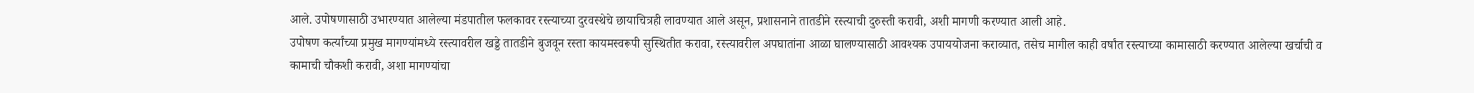आले. उपोषणासाठी उभारण्यात आलेल्या मंडपातील फलकावर रस्त्याच्या दुरवस्थेचे छायाचित्रही लावण्यात आले असून, प्रशासनाने तातडीने रस्त्याची दुरुस्ती करावी, अशी मागणी करण्यात आली आहे.
उपोषण कर्त्यांच्या प्रमुख मागण्यांमध्ये रस्त्यावरील खड्डे तातडीने बुजवून रस्ता कायमस्वरूपी सुस्थितीत करावा, रस्त्यावरील अपघातांना आळा घालण्यासाठी आवश्यक उपाययोजना कराव्यात, तसेच मागील काही वर्षांत रस्त्याच्या कामासाठी करण्यात आलेल्या खर्चाची व कामाची चौकशी करावी, अशा मागण्यांचा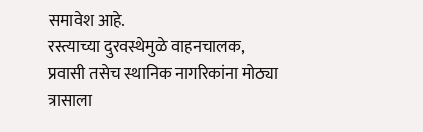समावेश आहे.
रस्त्याच्या दुरवस्थेमुळे वाहनचालक, प्रवासी तसेच स्थानिक नागरिकांना मोठ्या त्रासाला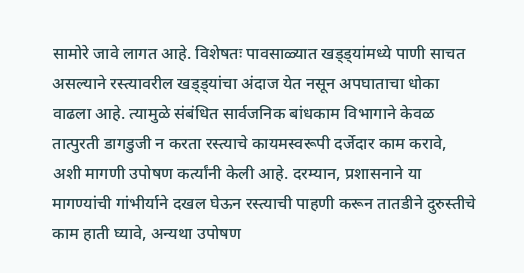सामोरे जावे लागत आहे. विशेषतः पावसाळ्यात खड्ड्यांमध्ये पाणी साचत असल्याने रस्त्यावरील खड्ड्यांचा अंदाज येत नसून अपघाताचा धोका वाढला आहे. त्यामुळे संबंधित सार्वजनिक बांधकाम विभागाने केवळ तात्पुरती डागडुजी न करता रस्त्याचे कायमस्वरूपी दर्जेदार काम करावे, अशी मागणी उपोषण कर्त्यांनी केली आहे. दरम्यान, प्रशासनाने या मागण्यांची गांभीर्याने दखल घेऊन रस्त्याची पाहणी करून तातडीने दुरुस्तीचे काम हाती घ्यावे, अन्यथा उपोषण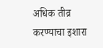अधिक तीव्र करण्याचा इशारा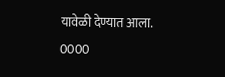यावेळी देण्यात आला.
0000